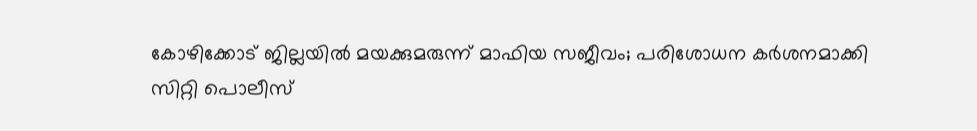കോഴിക്കോട് ജില്ലയിൽ മയക്കുമരുന്ന് മാഫിയ സജീവം; പരിശോധന കർശനമാക്കി സിറ്റി പൊലീസ്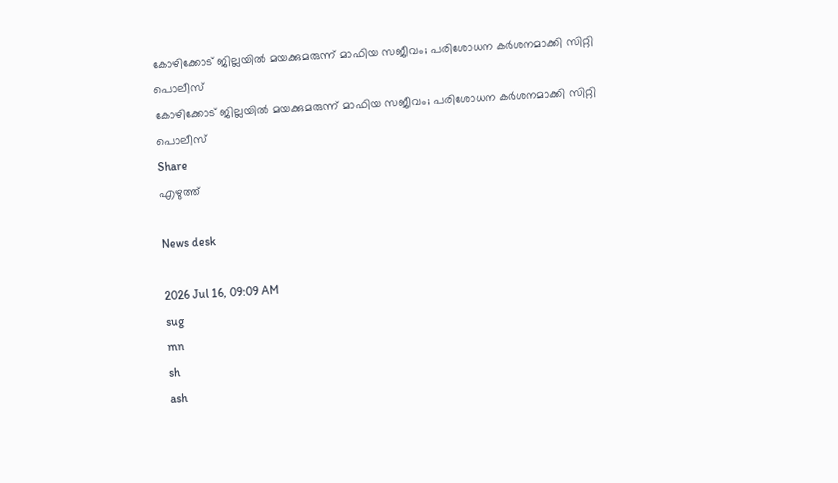കോഴിക്കോട് ജില്ലയിൽ മയക്കുമരുന്ന് മാഫിയ സജീവം; പരിശോധന കർശനമാക്കി സിറ്റി പൊലീസ്
കോഴിക്കോട് ജില്ലയിൽ മയക്കുമരുന്ന് മാഫിയ സജീവം; പരിശോധന കർശനമാക്കി സിറ്റി പൊലീസ്
Share
എഴുത്ത്

News desk

2026 Jul 16, 09:09 AM
sug
mn
sh
ash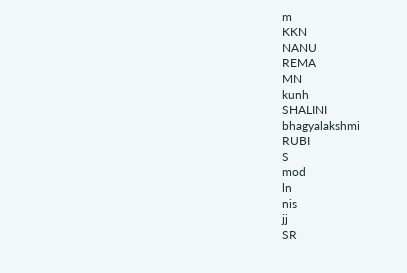m
KKN
NANU
REMA
MN
kunh
SHALINI
bhagyalakshmi
RUBI
S
mod
ln
nis
jj
SR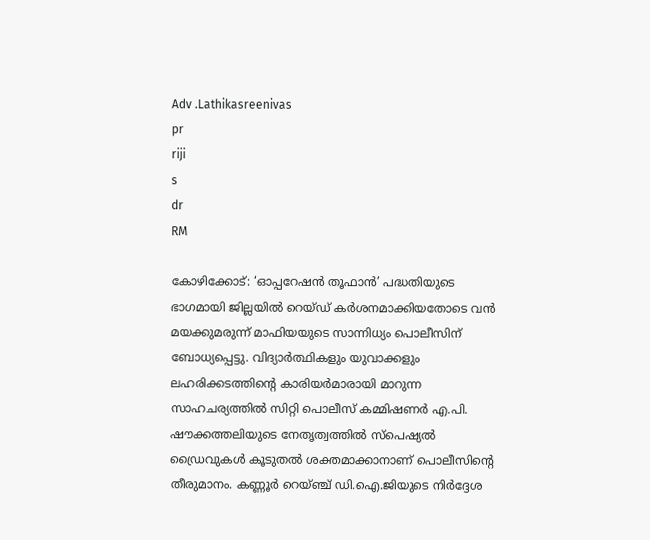Adv .Lathikasreenivas
pr
riji
s
dr
RM

കോഴിക്കോട്: ‘ഓപ്പറേഷൻ തൂഫാൻ’ പദ്ധതിയുടെ ഭാഗമായി ജില്ലയിൽ റെയ്ഡ് കർശനമാക്കിയതോടെ വൻ മയക്കുമരുന്ന് മാഫിയയുടെ സാന്നിധ്യം പൊലീസിന് ബോധ്യപ്പെട്ടു. വിദ്യാർത്ഥികളും യുവാക്കളും ലഹരിക്കടത്തിന്റെ കാരിയർമാരായി മാറുന്ന സാഹചര്യത്തിൽ സിറ്റി പൊലീസ് കമ്മിഷണർ എ.പി. ഷൗക്കത്തലിയുടെ നേതൃത്വത്തിൽ സ്പെഷ്യൽ ഡ്രൈവുകൾ കൂടുതൽ ശക്തമാക്കാനാണ് പൊലീസിന്റെ തീരുമാനം. കണ്ണൂർ റെയ്ഞ്ച് ഡി.ഐ.ജിയുടെ നിർദ്ദേശ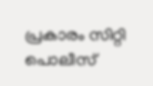പ്രകാരം സിറ്റി പൊലീസ്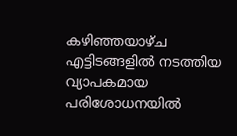കഴിഞ്ഞയാഴ്ച എട്ടിടങ്ങളിൽ നടത്തിയ വ്യാപകമായ പരിശോധനയിൽ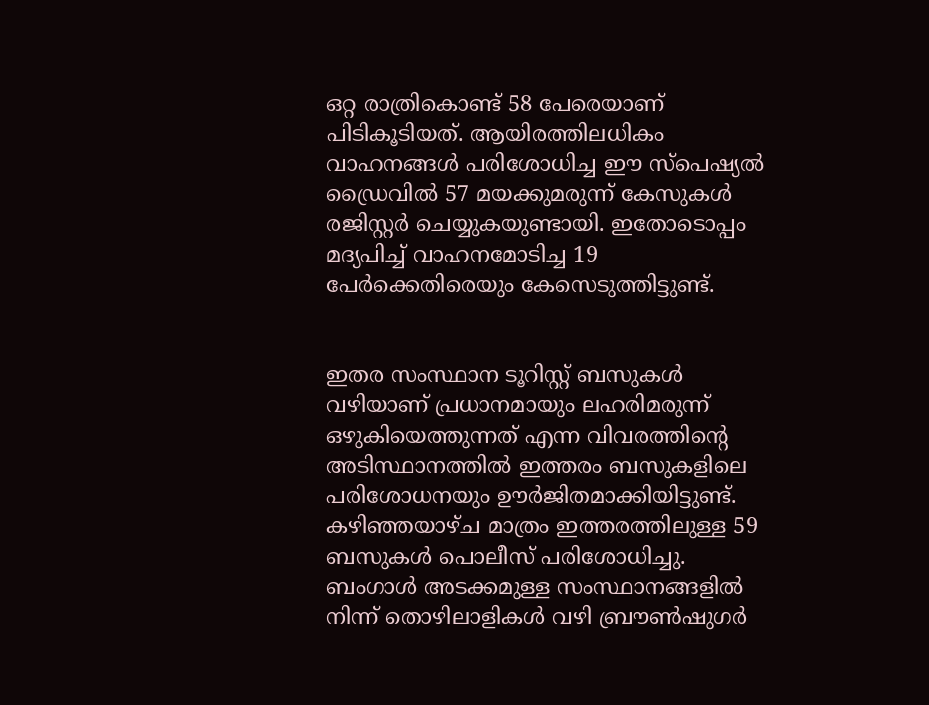ഒറ്റ രാത്രികൊണ്ട് 58 പേരെയാണ് പിടികൂടിയത്. ആയിരത്തിലധികം വാഹനങ്ങൾ പരിശോധിച്ച ഈ സ്പെഷ്യൽ ഡ്രൈവിൽ 57 മയക്കുമരുന്ന് കേസുകൾ രജിസ്റ്റർ ചെയ്യുകയുണ്ടായി. ഇതോടൊപ്പം മദ്യപിച്ച് വാഹനമോടിച്ച 19 പേർക്കെതിരെയും കേസെടുത്തിട്ടുണ്ട്.


ഇതര സംസ്ഥാന ടൂറിസ്റ്റ് ബസുകൾ വഴിയാണ് പ്രധാനമായും ലഹരിമരുന്ന് ഒഴുകിയെത്തുന്നത് എന്ന വിവരത്തിന്റെ അടിസ്ഥാനത്തിൽ ഇത്തരം ബസുകളിലെ പരിശോധനയും ഊർജിതമാക്കിയിട്ടുണ്ട്. കഴിഞ്ഞയാഴ്ച മാത്രം ഇത്തരത്തിലുള്ള 59 ബസുകൾ പൊലീസ് പരിശോധിച്ചു. ബംഗാൾ അടക്കമുള്ള സംസ്ഥാനങ്ങളിൽ നിന്ന് തൊഴിലാളികൾ വഴി ബ്രൗൺഷുഗർ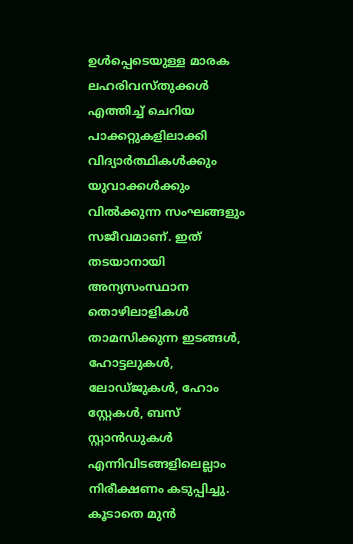ഉൾപ്പെടെയുള്ള മാരക ലഹരിവസ്തുക്കൾ എത്തിച്ച് ചെറിയ പാക്കറ്റുകളിലാക്കി വിദ്യാർത്ഥികൾക്കും യുവാക്കൾക്കും വിൽക്കുന്ന സംഘങ്ങളും സജീവമാണ്. ഇത് തടയാനായി അന്യസംസ്ഥാന തൊഴിലാളികൾ താമസിക്കുന്ന ഇടങ്ങൾ, ഹോട്ടലുകൾ, ലോഡ്ജുകൾ, ഹോം സ്റ്റേകൾ, ബസ് സ്റ്റാൻഡുകൾ എന്നിവിടങ്ങളിലെല്ലാം നിരീക്ഷണം കടുപ്പിച്ചു. കൂടാതെ മുൻ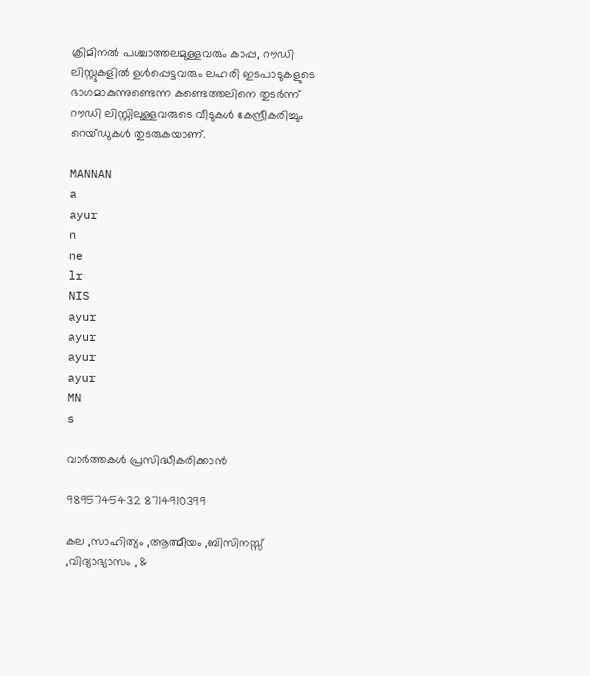ക്രിമിനൽ പശ്ചാത്തലമുള്ളവരും കാപ്പ, റൗഡി ലിസ്റ്റുകളിൽ ഉൾപ്പെട്ടവരും ലഹരി ഇടപാടുകളുടെ ഭാഗമാകുന്നുണ്ടെന്ന കണ്ടെത്തലിനെ തുടർന്ന് റൗഡി ലിസ്റ്റിലുള്ളവരുടെ വീടുകൾ കേന്ദ്രീകരിച്ചും റെയ്ഡുകൾ തുടരുകയാണ്.

MANNAN
a
ayur
n
ne
lr
NIS
ayur
ayur
ayur
ayur
MN
s

വാർത്തകൾ പ്രസിദ്ധീകരിക്കാൻ

9895745432 8714910399

കല ,സാഹിത്യം ,ആത്മീയം ,ബിസിനസ്സ് ,വിദ്യാഭ്യാസം , &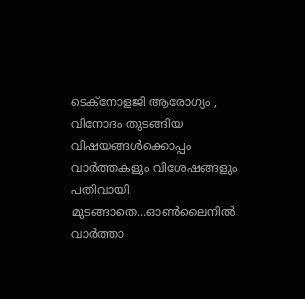ടെക്‌നോളജി ആരോഗ്യം , വിനോദം തുടങ്ങിയ വിഷയങ്ങൾക്കൊപ്പം വാർത്തകളും വിശേഷങ്ങളും പതിവായി മുടങ്ങാതെ...ഓൺലൈനിൽ വാർത്താ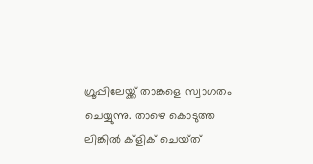ഗ്രൂപ്പിലേയ്ക്ക് താങ്കളെ സ്വാഗതം ചെയ്യുന്നു. താഴെ കൊടുത്ത ലിങ്കിൽ ക്ളിക് ചെയ്‌ത്‌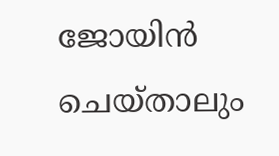ജോയിൻ ചെയ്‌താലും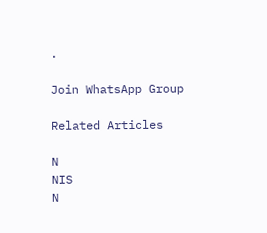.

Join WhatsApp Group

Related Articles

N
NIS
N